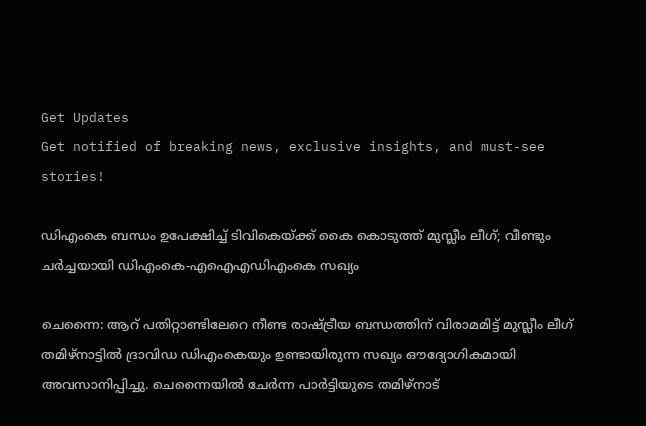Get Updates
Get notified of breaking news, exclusive insights, and must-see stories!

ഡിഎംകെ ബന്ധം ഉപേക്ഷിച്ച് ടിവികെയ്ക്ക് കൈ കൊടുത്ത് മുസ്ലീം ലീഗ്; വീണ്ടും ചർച്ചയായി ഡിഎംകെ-എഐഎഡിഎംകെ സഖ്യം

ചെന്നൈ: ആറ് പതിറ്റാണ്ടിലേറെ നീണ്ട രാഷ്ട്രീയ ബന്ധത്തിന് വിരാമമിട്ട് മുസ്ലീം ലീഗ് തമിഴ്‌നാട്ടിൽ ദ്രാവിഡ ഡിഎംകെയും ഉണ്ടായിരുന്ന സഖ്യം ഔദ്യോഗികമായി അവസാനിപ്പിച്ചു. ചെന്നൈയിൽ ചേർന്ന പാർട്ടിയുടെ തമിഴ്‌നാട്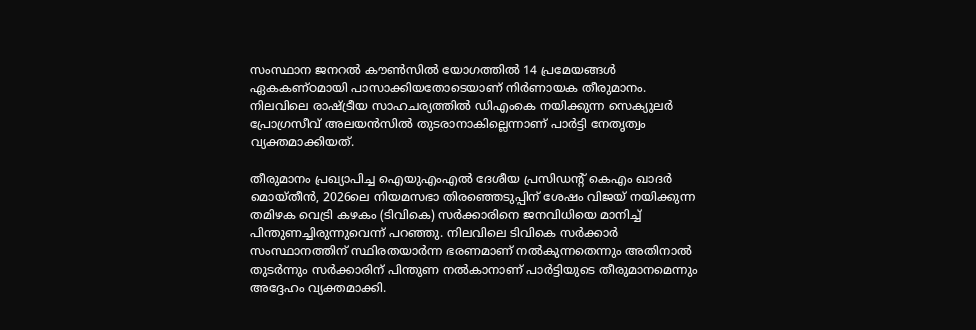സംസ്ഥാന ജനറൽ കൗൺസിൽ യോഗത്തിൽ 14 പ്രമേയങ്ങൾ ഏകകണ്ഠമായി പാസാക്കിയതോടെയാണ് നിർണായക തീരുമാനം. നിലവിലെ രാഷ്ട്രീയ സാഹചര്യത്തിൽ ഡിഎംകെ നയിക്കുന്ന സെക്യുലർ പ്രോഗ്രസീവ് അലയൻസിൽ തുടരാനാകില്ലെന്നാണ് പാർട്ടി നേതൃത്വം വ്യക്തമാക്കിയത്.

തീരുമാനം പ്രഖ്യാപിച്ച ഐയുഎംഎൽ ദേശീയ പ്രസിഡന്റ് കെഎം ഖാദർ മൊയ്‌തീൻ, 2026ലെ നിയമസഭാ തിരഞ്ഞെടുപ്പിന് ശേഷം വിജയ് നയിക്കുന്ന തമിഴക വെട്രി കഴകം (ടിവികെ) സർക്കാരിനെ ജനവിധിയെ മാനിച്ച് പിന്തുണച്ചിരുന്നുവെന്ന് പറഞ്ഞു. നിലവിലെ ടിവികെ സർക്കാർ സംസ്ഥാനത്തിന് സ്ഥിരതയാർന്ന ഭരണമാണ് നൽകുന്നതെന്നും അതിനാൽ തുടർന്നും സർക്കാരിന് പിന്തുണ നൽകാനാണ് പാർട്ടിയുടെ തീരുമാനമെന്നും അദ്ദേഹം വ്യക്തമാക്കി.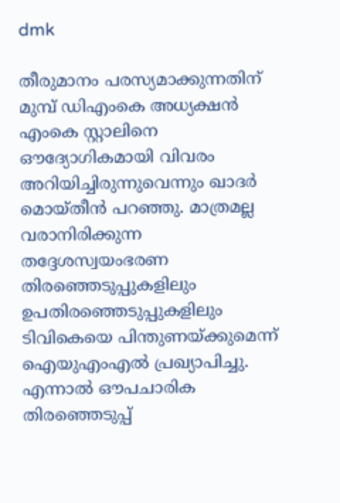dmk

തീരുമാനം പരസ്യമാക്കുന്നതിന് മുമ്പ് ഡിഎംകെ അധ്യക്ഷൻ എംകെ സ്റ്റാലിനെ ഔദ്യോഗികമായി വിവരം അറിയിച്ചിരുന്നുവെന്നും ഖാദർ മൊയ്‌തീൻ പറഞ്ഞു. മാത്രമല്ല വരാനിരിക്കുന്ന തദ്ദേശസ്വയംഭരണ തിരഞ്ഞെടുപ്പുകളിലും ഉപതിരഞ്ഞെടുപ്പുകളിലും ടിവികെയെ പിന്തുണയ്ക്കുമെന്ന് ഐയുഎംഎൽ പ്രഖ്യാപിച്ചു. എന്നാൽ ഔപചാരിക തിരഞ്ഞെടുപ്പ്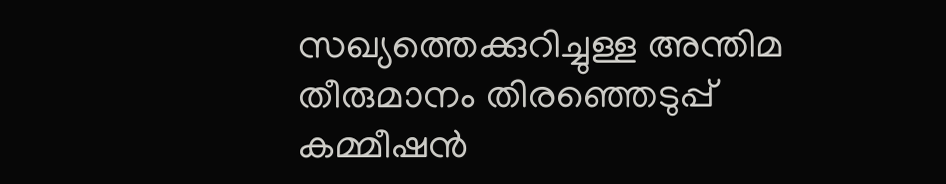സഖ്യത്തെക്കുറിച്ചുള്ള അന്തിമ തീരുമാനം തിരഞ്ഞെടുപ്പ് കമ്മീഷൻ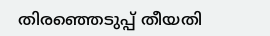തിരഞ്ഞെടുപ്പ് തീയതി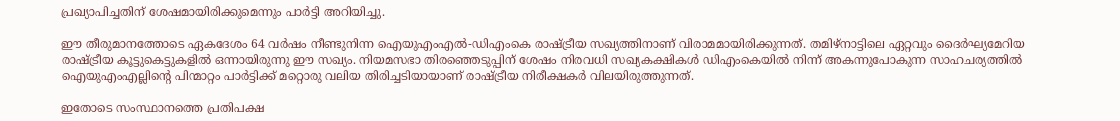പ്രഖ്യാപിച്ചതിന് ശേഷമായിരിക്കുമെന്നും പാർട്ടി അറിയിച്ചു.

ഈ തീരുമാനത്തോടെ ഏകദേശം 64 വർഷം നീണ്ടുനിന്ന ഐയുഎംഎൽ-ഡിഎംകെ രാഷ്ട്രീയ സഖ്യത്തിനാണ് വിരാമമായിരിക്കുന്നത്. തമിഴ്‌നാട്ടിലെ ഏറ്റവും ദൈർഘ്യമേറിയ രാഷ്ട്രീയ കൂട്ടുകെട്ടുകളിൽ ഒന്നായിരുന്നു ഈ സഖ്യം. നിയമസഭാ തിരഞ്ഞെടുപ്പിന് ശേഷം നിരവധി സഖ്യകക്ഷികൾ ഡിഎംകെയിൽ നിന്ന് അകന്നുപോകുന്ന സാഹചര്യത്തിൽ ഐയുഎംഎല്ലിന്റെ പിന്മാറ്റം പാർട്ടിക്ക് മറ്റൊരു വലിയ തിരിച്ചടിയായാണ് രാഷ്ട്രീയ നിരീക്ഷകർ വിലയിരുത്തുന്നത്.

ഇതോടെ സംസ്ഥാനത്തെ പ്രതിപക്ഷ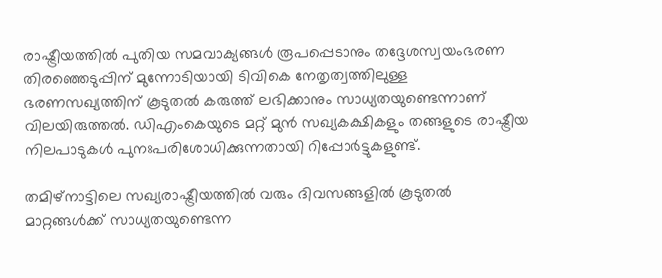രാഷ്ട്രീയത്തിൽ പുതിയ സമവാക്യങ്ങൾ രൂപപ്പെടാനും തദ്ദേശസ്വയംഭരണ തിരഞ്ഞെടുപ്പിന് മുന്നോടിയായി ടിവികെ നേതൃത്വത്തിലുള്ള ഭരണസഖ്യത്തിന് കൂടുതൽ കരുത്ത് ലഭിക്കാനും സാധ്യതയുണ്ടെന്നാണ് വിലയിരുത്തൽ. ഡിഎംകെയുടെ മറ്റ് മുൻ സഖ്യകക്ഷികളും തങ്ങളുടെ രാഷ്ട്രീയ നിലപാടുകൾ പുനഃപരിശോധിക്കുന്നതായി റിപ്പോർട്ടുകളുണ്ട്.

തമിഴ്‌നാട്ടിലെ സഖ്യരാഷ്ട്രീയത്തിൽ വരും ദിവസങ്ങളിൽ കൂടുതൽ മാറ്റങ്ങൾക്ക് സാധ്യതയുണ്ടെന്ന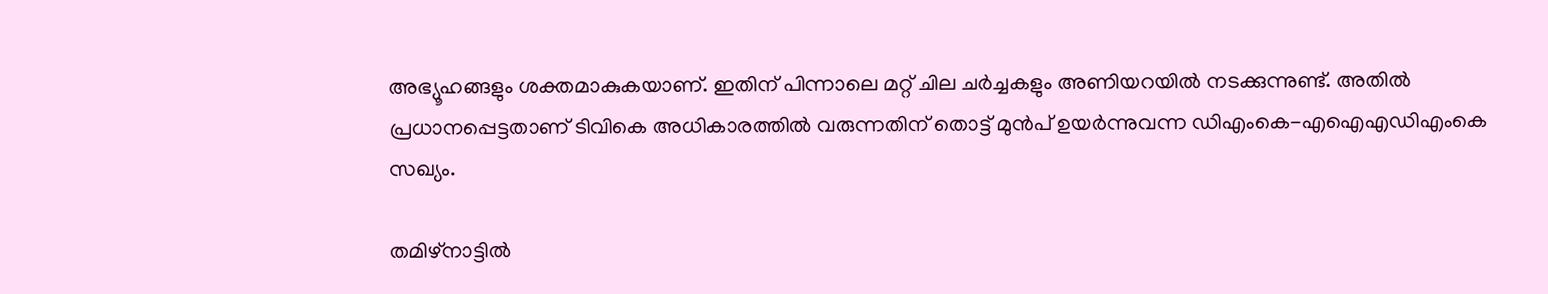അഭ്യൂഹങ്ങളും ശക്തമാകുകയാണ്. ഇതിന് പിന്നാലെ മറ്റ് ചില ചർച്ചകളും അണിയറയിൽ നടക്കുന്നുണ്ട്. അതിൽ പ്രധാനപ്പെട്ടതാണ് ടിവികെ അധികാരത്തിൽ വരുന്നതിന് തൊട്ട് മുൻപ് ഉയർന്നുവന്ന ഡിഎംകെ-എഐഎഡിഎംകെ സഖ്യം.

തമിഴ്‌നാട്ടിൽ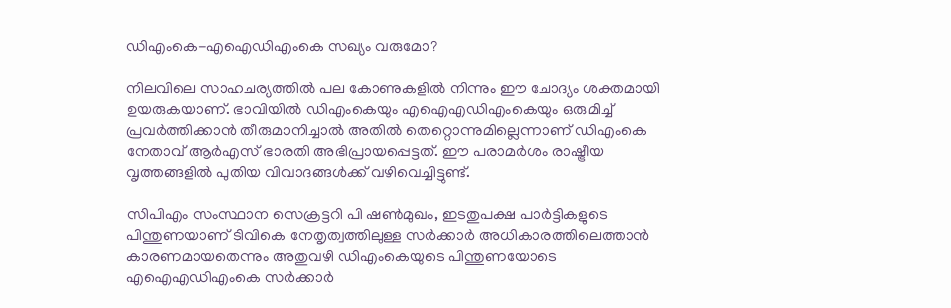ഡിഎംകെ-എഐഡിഎംകെ സഖ്യം വരുമോ?

നിലവിലെ സാഹചര്യത്തിൽ പല കോണുകളിൽ നിന്നും ഈ ചോദ്യം ശക്തമായി ഉയരുകയാണ്. ഭാവിയിൽ ഡിഎംകെയും എഐഎഡിഎംകെയും ഒരുമിച്ച് പ്രവർത്തിക്കാൻ തീരുമാനിച്ചാൽ അതിൽ തെറ്റൊന്നുമില്ലെന്നാണ് ഡിഎംകെ നേതാവ് ആർഎസ് ഭാരതി അഭിപ്രായപ്പെട്ടത്. ഈ പരാമർശം രാഷ്ട്രീയ വൃത്തങ്ങളിൽ പുതിയ വിവാദങ്ങൾക്ക് വഴിവെച്ചിട്ടുണ്ട്.

സിപിഎം സംസ്ഥാന സെക്രട്ടറി പി ഷൺമുഖം, ഇടതുപക്ഷ പാർട്ടികളുടെ പിന്തുണയാണ് ടിവികെ നേതൃത്വത്തിലുള്ള സർക്കാർ അധികാരത്തിലെത്താൻ കാരണമായതെന്നും അതുവഴി ഡിഎംകെയുടെ പിന്തുണയോടെ എഐഎഡിഎംകെ സർക്കാർ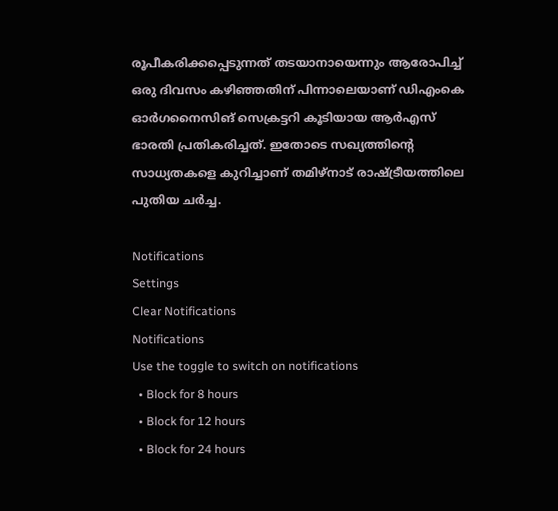രൂപീകരിക്കപ്പെടുന്നത് തടയാനായെന്നും ആരോപിച്ച് ഒരു ദിവസം കഴിഞ്ഞതിന് പിന്നാലെയാണ് ഡിഎംകെ ഓർഗനൈസിങ് സെക്രട്ടറി കൂടിയായ ആർഎസ് ഭാരതി പ്രതികരിച്ചത്. ഇതോടെ സഖ്യത്തിന്റെ സാധ്യതകളെ കുറിച്ചാണ് തമിഴ്‌നാട് രാഷ്ട്രീയത്തിലെ പുതിയ ചർച്ച.

Notifications
Settings
Clear Notifications
Notifications
Use the toggle to switch on notifications
  • Block for 8 hours
  • Block for 12 hours
  • Block for 24 hours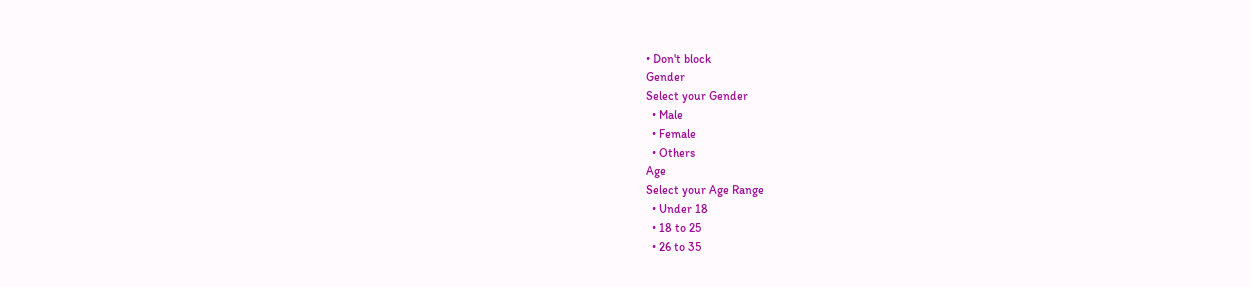• Don't block
Gender
Select your Gender
  • Male
  • Female
  • Others
Age
Select your Age Range
  • Under 18
  • 18 to 25
  • 26 to 35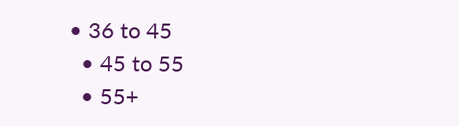• 36 to 45
  • 45 to 55
  • 55+